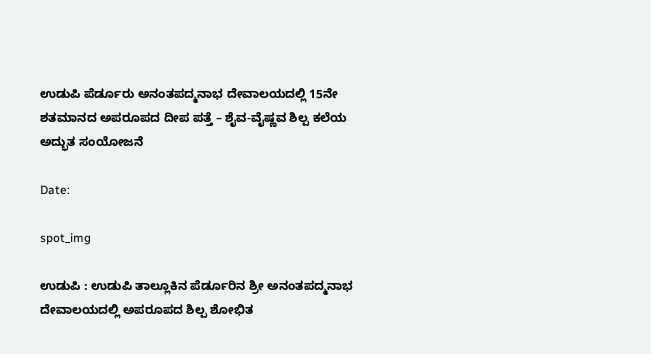ಉಡುಪಿ ಪೆರ್ಡೂರು ಅನಂತಪದ್ಮನಾಭ ದೇವಾಲಯದಲ್ಲಿ 15ನೇ ಶತಮಾನದ ಅಪರೂಪದ ದೀಪ ಪತ್ತೆ – ಶೈವ-ವೈಷ್ಣವ ಶಿಲ್ಪ ಕಲೆಯ ಅದ್ಭುತ ಸಂಯೋಜನೆ

Date:

spot_img

ಉಡುಪಿ : ಉಡುಪಿ ತಾಲ್ಲೂಕಿನ ಪೆರ್ಡೂರಿನ ಶ್ರೀ ಅನಂತಪದ್ಮನಾಭ ದೇವಾಲಯದಲ್ಲಿ ಅಪರೂಪದ ಶಿಲ್ಪ ಶೋಭಿತ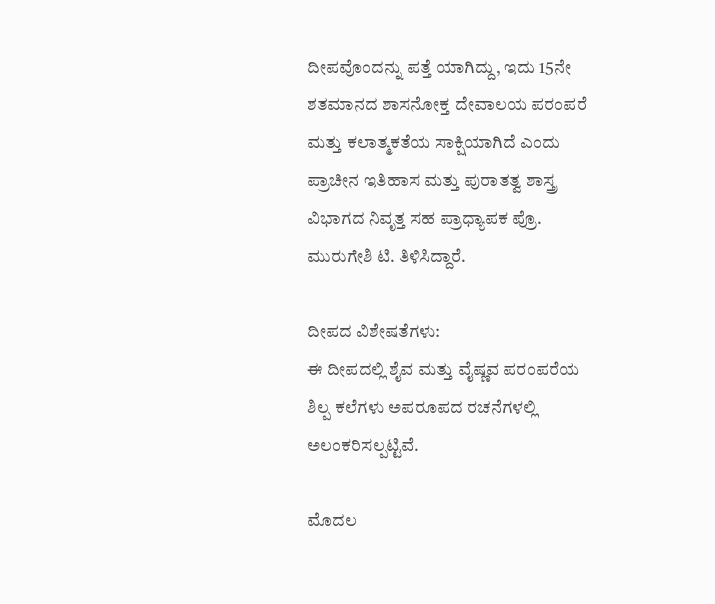ದೀಪವೊಂದನ್ನು ಪತ್ತೆ ಯಾಗಿದ್ದು, ಇದು 15ನೇ ಶತಮಾನದ ಶಾಸನೋಕ್ತ ದೇವಾಲಯ ಪರಂಪರೆ ಮತ್ತು ಕಲಾತ್ಮಕತೆಯ ಸಾಕ್ಷಿಯಾಗಿದೆ ಎಂದು ಪ್ರಾಚೀನ ಇತಿಹಾಸ ಮತ್ತು ಪುರಾತತ್ವ ಶಾಸ್ತ್ರ ವಿಭಾಗದ ನಿವೃತ್ತ ಸಹ ಪ್ರಾಧ್ಯಾಪಕ ಪ್ರೊ. ಮುರುಗೇಶಿ ಟಿ. ತಿಳಿಸಿದ್ದಾರೆ.

ದೀಪದ ವಿಶೇಷತೆಗಳು:
ಈ ದೀಪದಲ್ಲಿ ಶೈವ ಮತ್ತು ವೈಷ್ಣವ ಪರಂಪರೆಯ ಶಿಲ್ಪ ಕಲೆಗಳು ಅಪರೂಪದ ರಚನೆಗಳಲ್ಲಿ ಅಲಂಕರಿಸಲ್ಪಟ್ಟಿವೆ.

ಮೊದಲ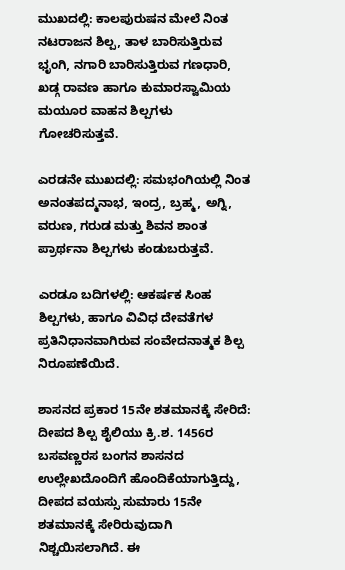ಮುಖದಲ್ಲಿ: ಕಾಲಪುರುಷನ ಮೇಲೆ ನಿಂತ ನಟರಾಜನ ಶಿಲ್ಪ, ತಾಳ ಬಾರಿಸುತ್ತಿರುವ ಭೃಂಗಿ, ನಗಾರಿ ಬಾರಿಸುತ್ತಿರುವ ಗಣಧಾರಿ, ಖಡ್ಗ ರಾವಣ ಹಾಗೂ ಕುಮಾರಸ್ವಾಮಿಯ ಮಯೂರ ವಾಹನ ಶಿಲ್ಪಗಳು ಗೋಚರಿಸುತ್ತವೆ.

ಎರಡನೇ ಮುಖದಲ್ಲಿ: ಸಮಭಂಗಿಯಲ್ಲಿ ನಿಂತ ಅನಂತಪದ್ಮನಾಭ, ಇಂದ್ರ, ಬ್ರಹ್ಮ, ಅಗ್ನಿ, ವರುಣ, ಗರುಡ ಮತ್ತು ಶಿವನ ಶಾಂತ ಪ್ರಾರ್ಥನಾ ಶಿಲ್ಪಗಳು ಕಂಡುಬರುತ್ತವೆ.

ಎರಡೂ ಬದಿಗಳಲ್ಲಿ: ಆಕರ್ಷಕ ಸಿಂಹ ಶಿಲ್ಪಗಳು, ಹಾಗೂ ವಿವಿಧ ದೇವತೆಗಳ ಪ್ರತಿನಿಧಾನವಾಗಿರುವ ಸಂವೇದನಾತ್ಮಕ ಶಿಲ್ಪ ನಿರೂಪಣೆಯಿದೆ.

ಶಾಸನದ ಪ್ರಕಾರ 15ನೇ ಶತಮಾನಕ್ಕೆ ಸೇರಿದೆ:
ದೀಪದ ಶಿಲ್ಪ ಶೈಲಿಯು ಕ್ರಿ.ಶ. 1456ರ ಬಸವಣ್ಣರಸ ಬಂಗನ ಶಾಸನದ ಉಲ್ಲೇಖದೊಂದಿಗೆ ಹೊಂದಿಕೆಯಾಗುತ್ತಿದ್ದು, ದೀಪದ ವಯಸ್ಸು ಸುಮಾರು 15ನೇ ಶತಮಾನಕ್ಕೆ ಸೇರಿರುವುದಾಗಿ ನಿಶ್ಚಯಿಸಲಾಗಿದೆ. ಈ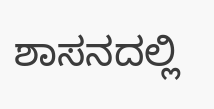ಶಾಸನದಲ್ಲಿ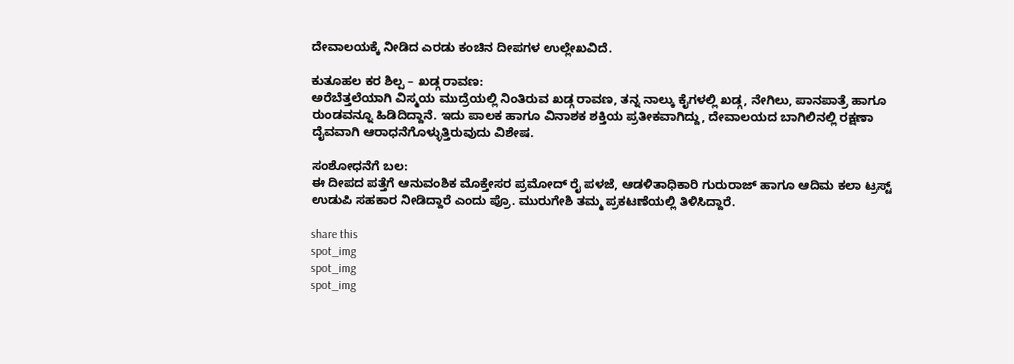ದೇವಾಲಯಕ್ಕೆ ನೀಡಿದ ಎರಡು ಕಂಚಿನ ದೀಪಗಳ ಉಲ್ಲೇಖವಿದೆ.

ಕುತೂಹಲ ಕರ ಶಿಲ್ಪ – ಖಡ್ಗ ರಾವಣ:
ಅರೆಬೆತ್ತಲೆಯಾಗಿ ವಿಸ್ಮಯ ಮುದ್ರೆಯಲ್ಲಿ ನಿಂತಿರುವ ಖಡ್ಗ ರಾವಣ, ತನ್ನ ನಾಲ್ಕು ಕೈಗಳಲ್ಲಿ ಖಡ್ಗ, ನೇಗಿಲು, ಪಾನಪಾತ್ರೆ ಹಾಗೂ ರುಂಡವನ್ನೂ ಹಿಡಿದಿದ್ದಾನೆ. ಇದು ಪಾಲಕ ಹಾಗೂ ವಿನಾಶಕ ಶಕ್ತಿಯ ಪ್ರತೀಕವಾಗಿದ್ದು, ದೇವಾಲಯದ ಬಾಗಿಲಿನಲ್ಲಿ ರಕ್ಷಣಾ ದೈವವಾಗಿ ಆರಾಧನೆಗೊಳ್ಳುತ್ತಿರುವುದು ವಿಶೇಷ.

ಸಂಶೋಧನೆಗೆ ಬಲ:
ಈ ದೀಪದ ಪತ್ತೆಗೆ ಆನುವಂಶಿಕ ಮೊಕ್ತೇಸರ ಪ್ರಮೋದ್ ರೈ ಪಳಜೆ, ಆಡಳಿತಾಧಿಕಾರಿ ಗುರುರಾಜ್ ಹಾಗೂ ಆದಿಮ ಕಲಾ ಟ್ರಸ್ಟ್ ಉಡುಪಿ ಸಹಕಾರ ನೀಡಿದ್ದಾರೆ ಎಂದು ಪ್ರೊ. ಮುರುಗೇಶಿ ತಮ್ಮ ಪ್ರಕಟಣೆಯಲ್ಲಿ ತಿಳಿಸಿದ್ದಾರೆ.

share this
spot_img
spot_img
spot_img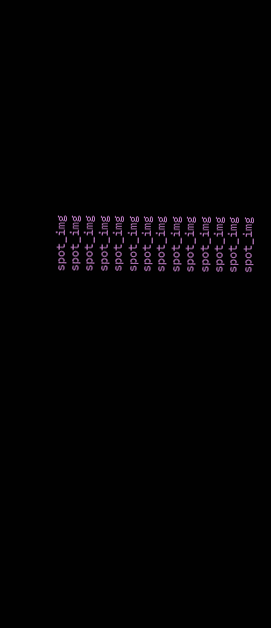spot_img
spot_img
spot_img
spot_img
spot_img
spot_img
spot_img
spot_img
spot_img
spot_img
spot_img
spot_img
spot_img
spot_img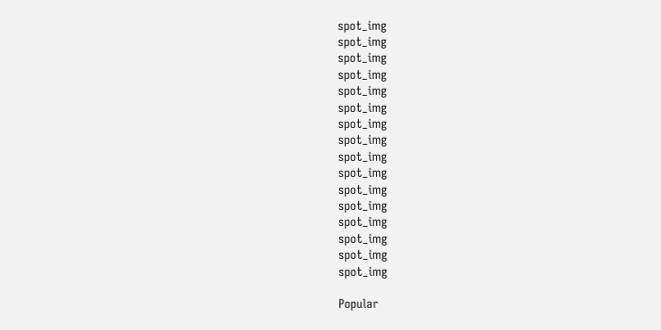spot_img
spot_img
spot_img
spot_img
spot_img
spot_img
spot_img
spot_img
spot_img
spot_img
spot_img
spot_img
spot_img
spot_img
spot_img
spot_img

Popular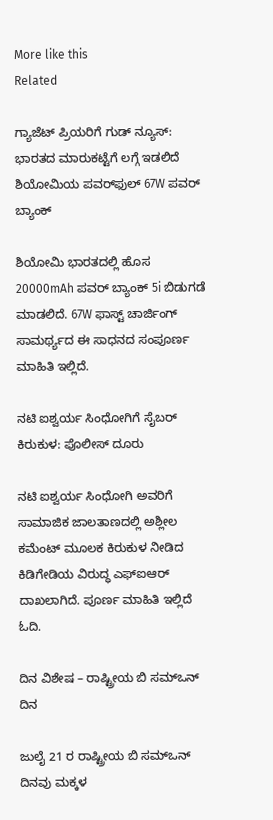More like this
Related

ಗ್ಯಾಜೆಟ್ ಪ್ರಿಯರಿಗೆ ಗುಡ್ ನ್ಯೂಸ್: ಭಾರತದ ಮಾರುಕಟ್ಟೆಗೆ ಲಗ್ಗೆ ಇಡಲಿದೆ ಶಿಯೋಮಿಯ ಪವರ್‌ಫುಲ್ 67W ಪವರ್ ಬ್ಯಾಂಕ್

ಶಿಯೋಮಿ ಭಾರತದಲ್ಲಿ ಹೊಸ 20000mAh ಪವರ್ ಬ್ಯಾಂಕ್ 5i ಬಿಡುಗಡೆ ಮಾಡಲಿದೆ. 67W ಫಾಸ್ಟ್ ಚಾರ್ಜಿಂಗ್ ಸಾಮರ್ಥ್ಯದ ಈ ಸಾಧನದ ಸಂಪೂರ್ಣ ಮಾಹಿತಿ ಇಲ್ಲಿದೆ.

ನಟಿ ಐಶ್ವರ್ಯ ಸಿಂಧೋಗಿಗೆ ಸೈಬರ್ ಕಿರುಕುಳ: ಪೊಲೀಸ್ ದೂರು

ನಟಿ ಐಶ್ವರ್ಯ ಸಿಂಧೋಗಿ ಅವರಿಗೆ ಸಾಮಾಜಿಕ ಜಾಲತಾಣದಲ್ಲಿ ಅಶ್ಲೀಲ ಕಮೆಂಟ್ ಮೂಲಕ ಕಿರುಕುಳ ನೀಡಿದ ಕಿಡಿಗೇಡಿಯ ವಿರುದ್ಧ ಎಫ್‌ಐಆರ್ ದಾಖಲಾಗಿದೆ. ಪೂರ್ಣ ಮಾಹಿತಿ ಇಲ್ಲಿದೆ ಓದಿ.

ದಿನ ವಿಶೇಷ – ರಾಷ್ಟ್ರೀಯ ಬಿ ಸಮ್‌ಒನ್ ದಿನ

ಜುಲೈ 21 ರ ರಾಷ್ಟ್ರೀಯ ಬಿ ಸಮ್‌ಒನ್ ದಿನವು ಮಕ್ಕಳ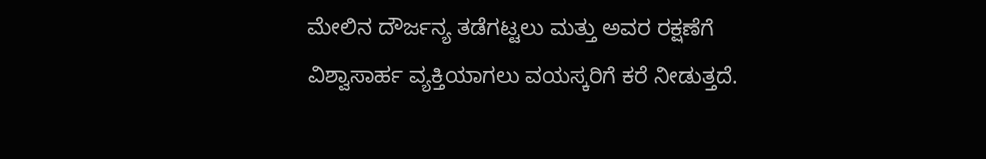ಮೇಲಿನ ದೌರ್ಜನ್ಯ ತಡೆಗಟ್ಟಲು ಮತ್ತು ಅವರ ರಕ್ಷಣೆಗೆ ವಿಶ್ವಾಸಾರ್ಹ ವ್ಯಕ್ತಿಯಾಗಲು ವಯಸ್ಕರಿಗೆ ಕರೆ ನೀಡುತ್ತದೆ.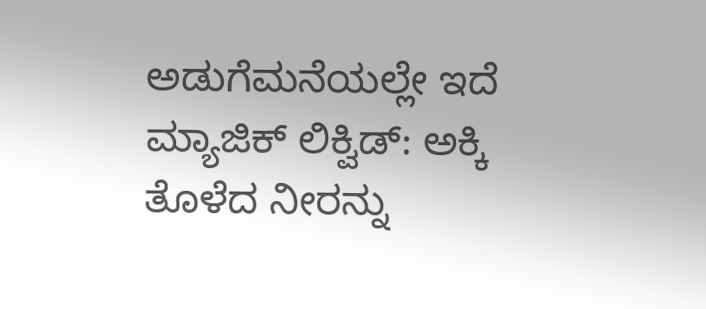ಅಡುಗೆಮನೆಯಲ್ಲೇ ಇದೆ ಮ್ಯಾಜಿಕ್ ಲಿಕ್ವಿಡ್: ಅಕ್ಕಿ ತೊಳೆದ ನೀರನ್ನು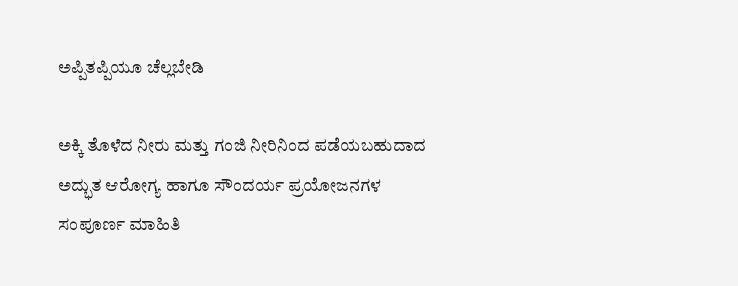ಅಪ್ಪಿತಪ್ಪಿಯೂ ಚೆಲ್ಲಬೇಡಿ

ಅಕ್ಕಿ ತೊಳೆದ ನೀರು ಮತ್ತು ಗಂಜಿ ನೀರಿನಿಂದ ಪಡೆಯಬಹುದಾದ ಅದ್ಭುತ ಆರೋಗ್ಯ ಹಾಗೂ ಸೌಂದರ್ಯ ಪ್ರಯೋಜನಗಳ ಸಂಪೂರ್ಣ ಮಾಹಿತಿ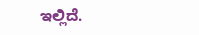ಇಲ್ಲಿದೆ.